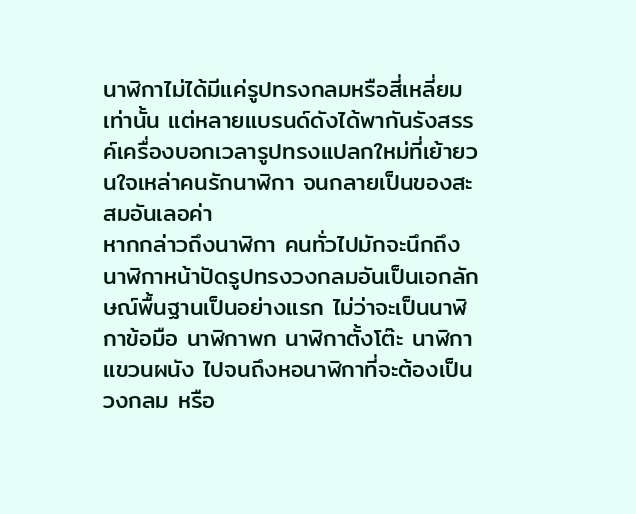นาฬิกาไม่ได้มีแค่รูปทรงกลมหรือสี่เหลี่ยมเท่านั้น แต่หลายแบรนด์ดังได้พากันรังสรรค์เครื่องบอกเวลารูปทรงแปลกใหม่ที่เย้ายวนใจเหล่าคนรักนาฬิกา จนกลายเป็นของสะสมอันเลอค่า
หากกล่าวถึงนาฬิกา คนทั่วไปมักจะนึกถึงนาฬิกาหน้าปัดรูปทรงวงกลมอันเป็นเอกลักษณ์พื้นฐานเป็นอย่างแรก ไม่ว่าจะเป็นนาฬิกาข้อมือ นาฬิกาพก นาฬิกาตั้งโต๊ะ นาฬิกาแขวนผนัง ไปจนถึงหอนาฬิกาที่จะต้องเป็นวงกลม หรือ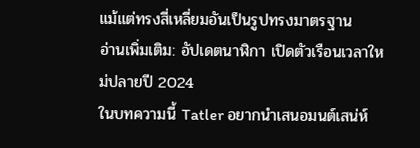แม้แต่ทรงสี่เหลี่ยมอันเป็นรูปทรงมาตรฐาน
อ่านเพิ่มเติม: อัปเดตนาฬิกา เปิดตัวเรือนเวลาใหม่ปลายปี 2024
ในบทความนี้ Tatler อยากนำเสนอมนต์เสน่ห์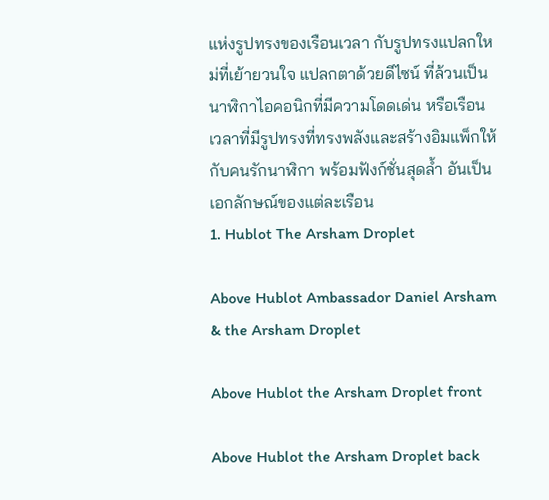แห่งรูปทรงของเรือนเวลา กับรูปทรงแปลกใหม่ที่เย้ายวนใจ แปลกตาด้วยดีไซน์ ที่ล้วนเป็นนาฬิกาไอคอนิกที่มีความโดดเด่น หรือเรือนเวลาที่มีรูปทรงที่ทรงพลังและสร้างอิมแพ็กให้กับคนรักนาฬิกา พร้อมฟังก์ชั่นสุดล้ำ อันเป็นเอกลักษณ์ของแต่ละเรือน
1. Hublot The Arsham Droplet

Above Hublot Ambassador Daniel Arsham & the Arsham Droplet

Above Hublot the Arsham Droplet front

Above Hublot the Arsham Droplet back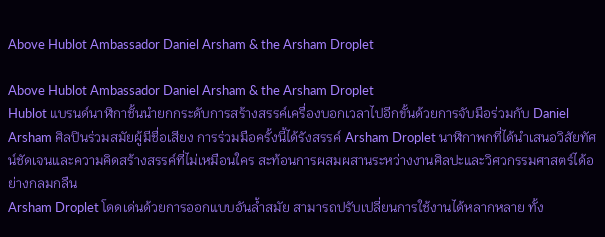Above Hublot Ambassador Daniel Arsham & the Arsham Droplet

Above Hublot Ambassador Daniel Arsham & the Arsham Droplet
Hublot แบรนด์นาฬิกาชั้นนำยกกระดับการสร้างสรรค์เครื่องบอกเวลาไปอีกขั้นด้วยการจับมือร่วมกับ Daniel Arsham ศิลปินร่วมสมัยผู้มีชื่อเสียง การร่วมมือครั้งนี้ได้รังสรรค์ Arsham Droplet นาฬิกาพกที่ได้นำเสนอวิสัยทัศน์ชัดเจนและความคิดสร้างสรรค์ที่ไม่เหมือนใคร สะท้อนการผสมผสานระหว่างงานศิลปะและวิศวกรรมศาสตร์ได้อย่างกลมกลืน
Arsham Droplet โดดเด่นด้วยการออกแบบอันล้ำสมัย สามารถปรับเปลี่ยนการใช้งานได้หลากหลาย ทั้ง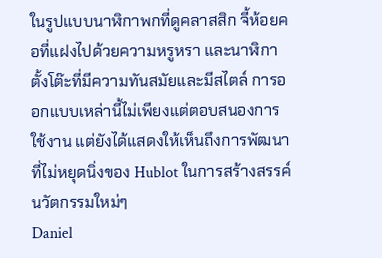ในรูปแบบนาฬิกาพกที่ดูคลาสสิก จี้ห้อยคอที่แฝงไปด้วยความหรูหรา และนาฬิกาตั้งโต๊ะที่มีความทันสมัยและมีสไตล์ การออกแบบเหล่านี้ไม่เพียงแต่ตอบสนองการใช้งาน แต่ยังได้แสดงให้เห็นถึงการพัฒนาที่ไม่หยุดนิ่งของ Hublot ในการสร้างสรรค์นวัตกรรมใหม่ๆ
Daniel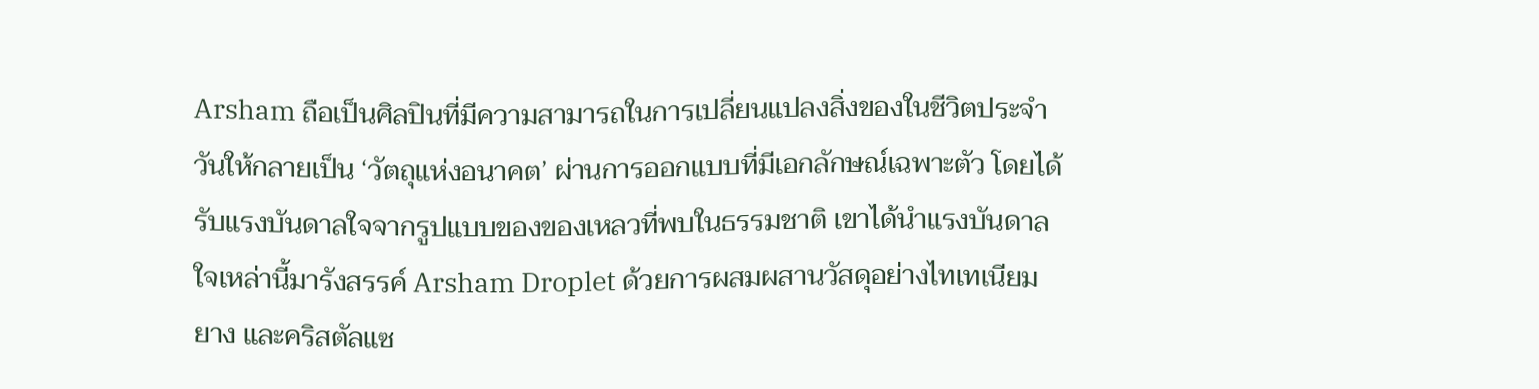Arsham ถือเป็นศิลปินที่มีความสามารถในการเปลี่ยนแปลงสิ่งของในชีวิตประจำวันให้กลายเป็น ‘วัตถุแห่งอนาคต’ ผ่านการออกแบบที่มีเอกลักษณ์เฉพาะตัว โดยได้รับแรงบันดาลใจจากรูปแบบของของเหลวที่พบในธรรมชาติ เขาได้นำแรงบันดาลใจเหล่านี้มารังสรรค์ Arsham Droplet ด้วยการผสมผสานวัสดุอย่างไทเทเนียม ยาง และคริสตัลแซ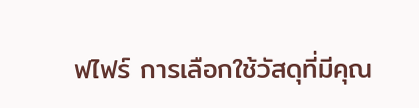ฟไฟร์ การเลือกใช้วัสดุที่มีคุณ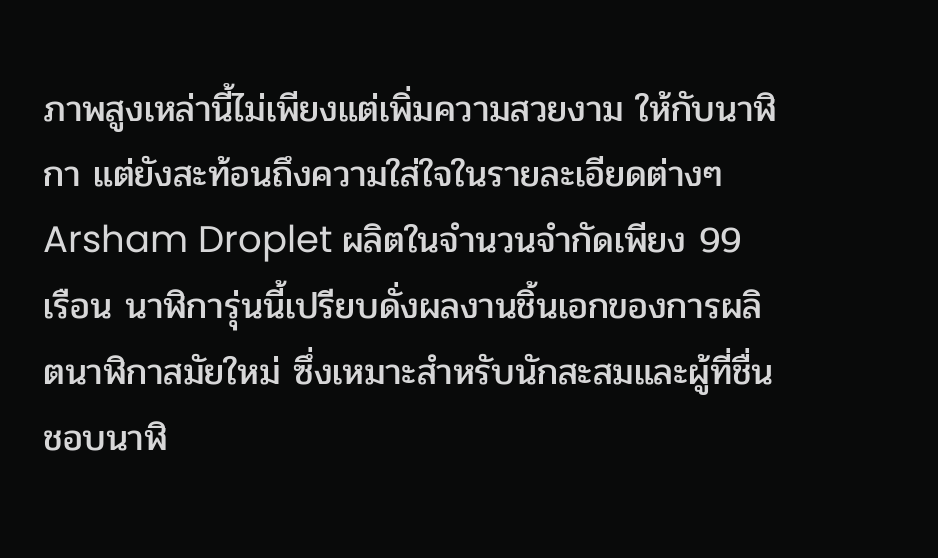ภาพสูงเหล่านี้ไม่เพียงแต่เพิ่มความสวยงาม ให้กับนาฬิกา แต่ยังสะท้อนถึงความใส่ใจในรายละเอียดต่างๆ
Arsham Droplet ผลิตในจำนวนจำกัดเพียง 99 เรือน นาฬิการุ่นนี้เปรียบดั่งผลงานชิ้นเอกของการผลิตนาฬิกาสมัยใหม่ ซึ่งเหมาะสำหรับนักสะสมและผู้ที่ชื่นชอบนาฬิ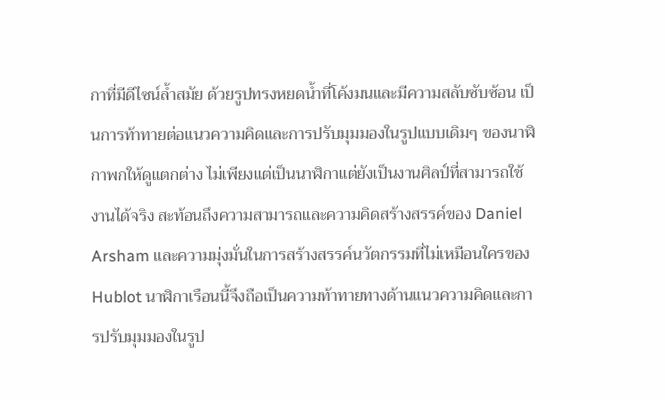กาที่มีดีไซน์ล้ำสมัย ด้วยรูปทรงหยดน้ำที่โค้งมนและมีความสลับซับซ้อน เป็นการท้าทายต่อแนวความคิดและการปรับมุมมองในรูปแบบเดิมๆ ของนาฬิกาพกให้ดูแตกต่าง ไม่เพียงแต่เป็นนาฬิกาแต่ยังเป็นงานศิลป์ที่สามารถใช้งานได้จริง สะท้อนถึงความสามารถและความคิดสร้างสรรค์ของ Daniel Arsham และความมุ่งมั่นในการสร้างสรรค์นวัตกรรมที่ไม่เหมือนใครของ Hublot นาฬิกาเรือนนี้จึงถือเป็นความท้าทายทางด้านแนวความคิดและการปรับมุมมองในรูป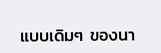แบบเดิมๆ ของนา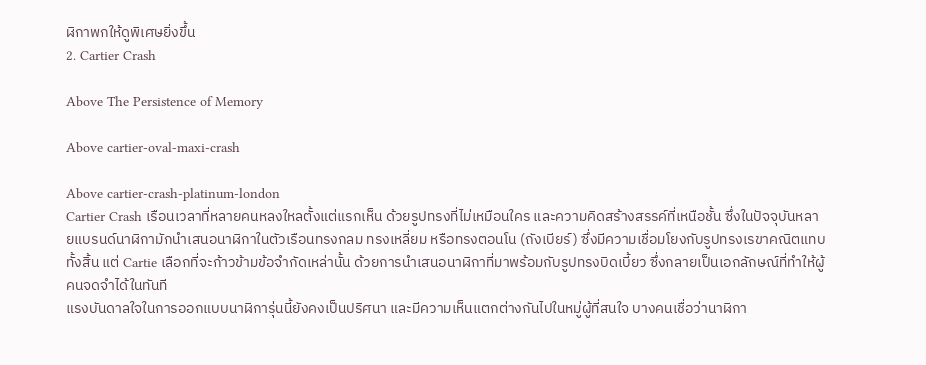ฬิกาพกให้ดูพิเศษยิ่งขึ้น
2. Cartier Crash

Above The Persistence of Memory

Above cartier-oval-maxi-crash

Above cartier-crash-platinum-london
Cartier Crash เรือนเวลาที่หลายคนหลงใหลตั้งแต่แรกเห็น ด้วยรูปทรงที่ไม่เหมือนใคร และความคิดสร้างสรรค์ที่เหนือชั้น ซึ่งในปัจจุบันหลายแบรนด์นาฬิกามักนำเสนอนาฬิกาในตัวเรือนทรงกลม ทรงเหลี่ยม หรือทรงตอนโน (ถังเบียร์) ซึ่งมีความเชื่อมโยงกับรูปทรงเรขาคณิตแทบทั้งสิ้น แต่ Cartie เลือกที่จะก้าวข้ามข้อจำกัดเหล่านั้น ด้วยการนำเสนอนาฬิกาที่มาพร้อมกับรูปทรงบิดเบี้ยว ซึ่งกลายเป็นเอกลักษณ์ที่ทำให้ผู้คนจดจำได้ในทันที
แรงบันดาลใจในการออกแบบนาฬิการุ่นนี้ยังคงเป็นปริศนา และมีความเห็นแตกต่างกันไปในหมู่ผู้ที่สนใจ บางคนเชื่อว่านาฬิกา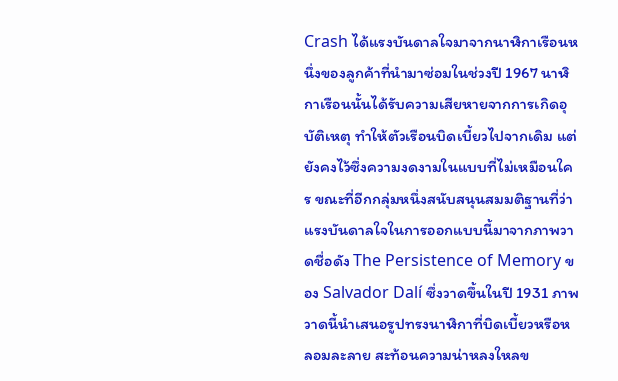Crash ได้แรงบันดาลใจมาจากนาฬิกาเรือนหนึ่งของลูกค้าที่นำมาซ่อมในช่วงปี 1967 นาฬิกาเรือนนั้นได้รับความเสียหายจากการเกิดอุบัติเหตุ ทำให้ตัวเรือนบิดเบี้ยวไปจากเดิม แต่ยังคงไว้ซึ่งความงดงามในแบบที่ไม่เหมือนใคร ขณะที่อีกกลุ่มหนึ่งสนับสนุนสมมติฐานที่ว่าแรงบันดาลใจในการออกแบบนี้มาจากภาพวาดชื่อดัง The Persistence of Memory ของ Salvador Dalí ซึ่งวาดขึ้นในปี 1931 ภาพวาดนี้นำเสนอรูปทรงนาฬิกาที่บิดเบี้ยวหรือหลอมละลาย สะท้อนความน่าหลงใหลข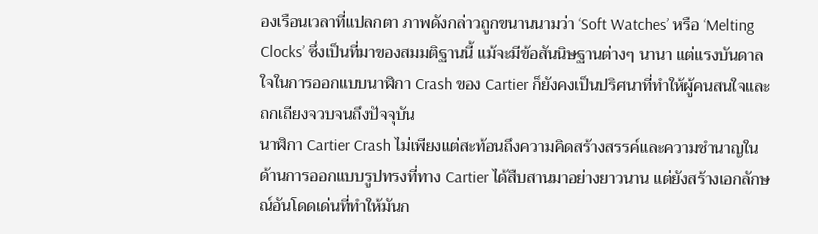องเรือนเวลาที่แปลกตา ภาพดังกล่าวถูกขนานนามว่า ‘Soft Watches’ หรือ ‘Melting Clocks’ ซึ่งเป็นที่มาของสมมติฐานนี้ แม้จะมีข้อสันนิษฐานต่างๆ นานา แต่แรงบันดาลใจในการออกแบบนาฬิกา Crash ของ Cartier ก็ยังคงเป็นปริศนาที่ทำให้ผู้คนสนใจและถกเถียงจวบจนถึงปัจจุบัน
นาฬิกา Cartier Crash ไม่เพียงแต่สะท้อนถึงความคิดสร้างสรรค์และความชำนาญในด้านการออกแบบรูปทรงที่ทาง Cartier ได้สืบสานมาอย่างยาวนาน แต่ยังสร้างเอกลักษณ์อันโดดเด่นที่ทำให้มันก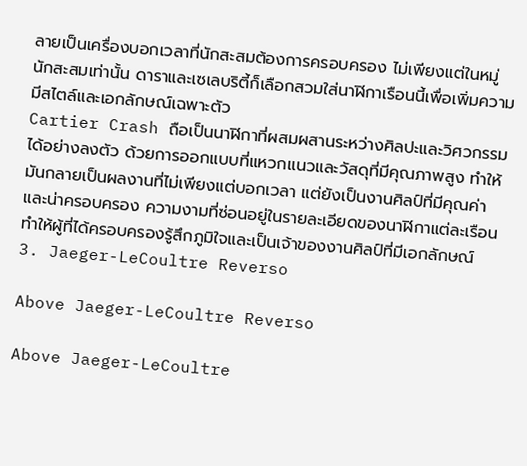ลายเป็นเครื่องบอกเวลาที่นักสะสมต้องการครอบครอง ไม่เพียงแต่ในหมู่นักสะสมเท่านั้น ดาราและเซเลบริตี้ก็เลือกสวมใส่นาฬิกาเรือนนี้เพื่อเพิ่มความมีสไตล์และเอกลักษณ์เฉพาะตัว
Cartier Crash ถือเป็นนาฬิกาที่ผสมผสานระหว่างศิลปะและวิศวกรรมได้อย่างลงตัว ด้วยการออกแบบที่แหวกแนวและวัสดุที่มีคุณภาพสูง ทำให้มันกลายเป็นผลงานที่ไม่เพียงแต่บอกเวลา แต่ยังเป็นงานศิลป์ที่มีคุณค่าและน่าครอบครอง ความงามที่ซ่อนอยู่ในรายละเอียดของนาฬิกาแต่ละเรือนทำให้ผู้ที่ได้ครอบครองรู้สึกภูมิใจและเป็นเจ้าของงานศิลป์ที่มีเอกลักษณ์
3. Jaeger-LeCoultre Reverso

Above Jaeger-LeCoultre Reverso

Above Jaeger-LeCoultre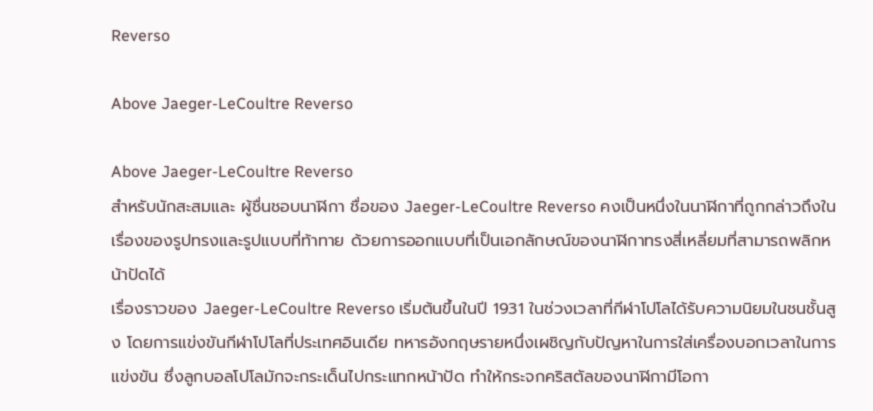Reverso

Above Jaeger-LeCoultre Reverso

Above Jaeger-LeCoultre Reverso
สำหรับนักสะสมและ ผู้ชื่นชอบนาฬิกา ชื่อของ Jaeger-LeCoultre Reverso คงเป็นหนึ่งในนาฬิกาที่ถูกกล่าวถึงในเรื่องของรูปทรงและรูปแบบที่ท้าทาย ด้วยการออกแบบที่เป็นเอกลักษณ์ของนาฬิกาทรงสี่เหลี่ยมที่สามารถพลิกหน้าปัดได้
เรื่องราวของ Jaeger-LeCoultre Reverso เริ่มต้นขึ้นในปี 1931 ในช่วงเวลาที่กีฬาโปโลได้รับความนิยมในชนชั้นสูง โดยการแข่งขันกีฬาโปโลที่ประเทศอินเดีย ทหารอังกฤษรายหนึ่งเผชิญกับปัญหาในการใส่เครื่องบอกเวลาในการแข่งขัน ซึ่งลูกบอลโปโลมักจะกระเด็นไปกระแทกหน้าปัด ทำให้กระจกคริสตัลของนาฬิกามีโอกา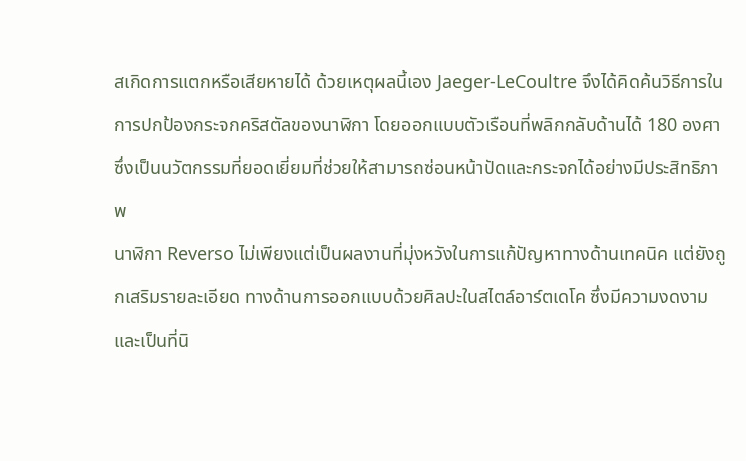สเกิดการแตกหรือเสียหายได้ ด้วยเหตุผลนี้เอง Jaeger-LeCoultre จึงได้คิดค้นวิธีการในการปกป้องกระจกคริสตัลของนาฬิกา โดยออกแบบตัวเรือนที่พลิกกลับด้านได้ 180 องศา ซึ่งเป็นนวัตกรรมที่ยอดเยี่ยมที่ช่วยให้สามารถซ่อนหน้าปัดและกระจกได้อย่างมีประสิทธิภาพ
นาฬิกา Reverso ไม่เพียงแต่เป็นผลงานที่มุ่งหวังในการแก้ปัญหาทางด้านเทคนิค แต่ยังถูกเสริมรายละเอียด ทางด้านการออกแบบด้วยศิลปะในสไตล์อาร์ตเดโค ซึ่งมีความงดงามและเป็นที่นิ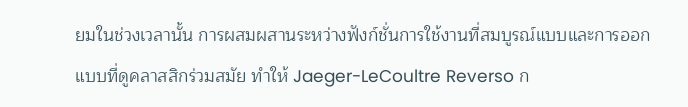ยมในช่วงเวลานั้น การผสมผสานระหว่างฟังก์ชั่นการใช้งานที่สมบูรณ์แบบและการออกแบบที่ดูคลาสสิกร่วมสมัย ทำให้ Jaeger-LeCoultre Reverso ก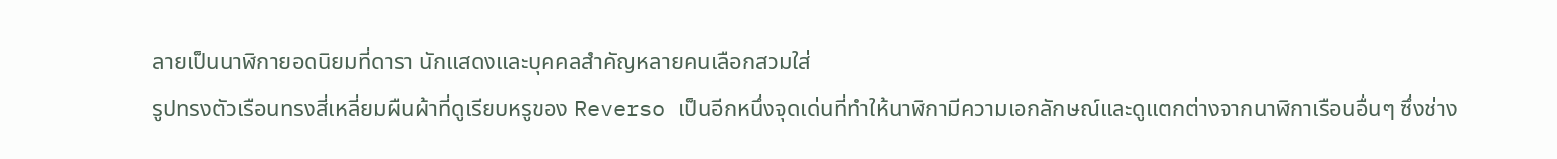ลายเป็นนาฬิกายอดนิยมที่ดารา นักแสดงและบุคคลสำคัญหลายคนเลือกสวมใส่
รูปทรงตัวเรือนทรงสี่เหลี่ยมผืนผ้าที่ดูเรียบหรูของ Reverso เป็นอีกหนึ่งจุดเด่นที่ทำให้นาฬิกามีความเอกลักษณ์และดูแตกต่างจากนาฬิกาเรือนอื่นๆ ซึ่งช่าง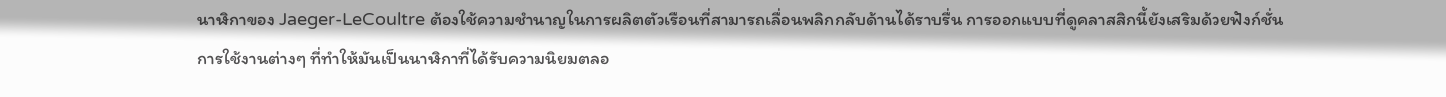นาฬิกาของ Jaeger-LeCoultre ต้องใช้ความชำนาญในการผลิตตัวเรือนที่สามารถเลื่อนพลิกกลับด้านได้ราบรื่น การออกแบบที่ดูคลาสสิกนี้ยังเสริมด้วยฟังก์ชั่นการใช้งานต่างๆ ที่ทำให้มันเป็นนาฬิกาที่ได้รับความนิยมตลอ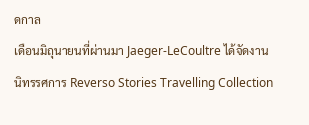ดกาล
เดือนมิถุนายนที่ผ่านมา Jaeger-LeCoultre ได้จัดงานนิทรรศการ Reverso Stories Travelling Collection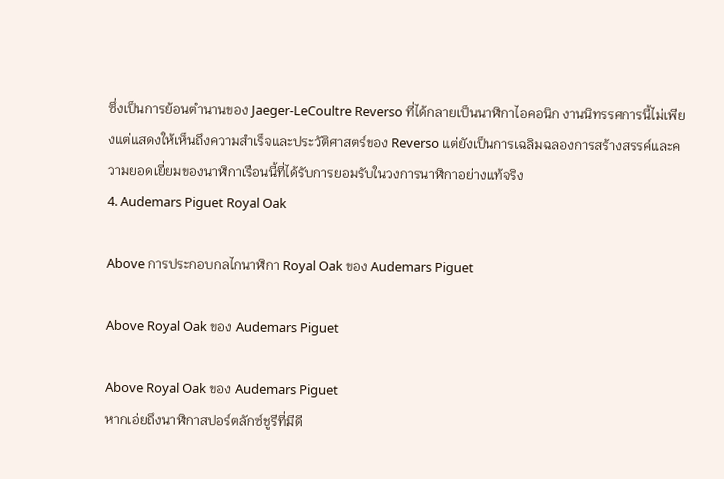ซึ่งเป็นการย้อนตำนานของ Jaeger-LeCoultre Reverso ที่ได้กลายเป็นนาฬิกาไอคอนิก งานนิทรรศการนี้ไม่เพียงแต่แสดงให้เห็นถึงความสำเร็จและประวัติศาสตร์ของ Reverso แต่ยังเป็นการเฉลิมฉลองการสร้างสรรค์และความยอดเยี่ยมของนาฬิกาเรือนนี้ที่ได้รับการยอมรับในวงการนาฬิกาอย่างแท้จริง
4. Audemars Piguet Royal Oak

Above การประกอบกลไกนาฬิกา Royal Oak ของ Audemars Piguet

Above Royal Oak ของ Audemars Piguet

Above Royal Oak ของ Audemars Piguet
หากเอ่ยถึงนาฬิกาสปอร์ตลักซ์ชูรีที่มีดี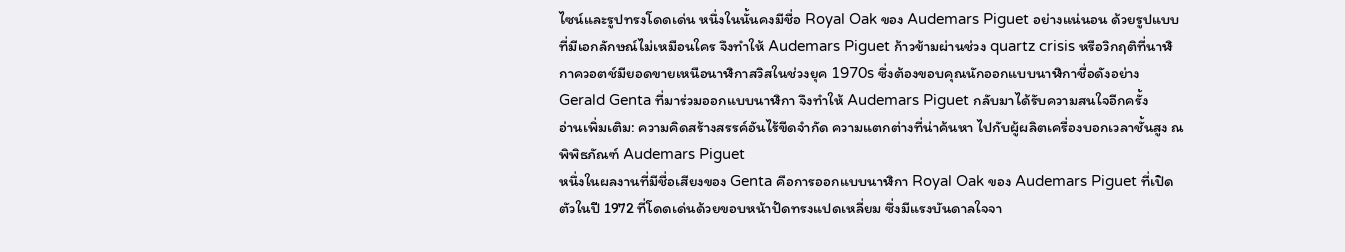ไซน์และรูปทรงโดดเด่น หนึ่งในนั้นคงมีชื่อ Royal Oak ของ Audemars Piguet อย่างแน่นอน ด้วยรูปแบบที่มีเอกลักษณ์ไม่เหมือนใคร จึงทำให้ Audemars Piguet ก้าวข้ามผ่านช่วง quartz crisis หรือวิกฤติที่นาฬิกาควอตช์มียอดขายเหนือนาฬิกาสวิสในช่วงยุค 1970s ซึ่งต้องขอบคุณนักออกแบบนาฬิกาชื่อดังอย่าง Gerald Genta ที่มาร่วมออกแบบนาฬิกา จึงทำให้ Audemars Piguet กลับมาได้รับความสนใจอีกครั้ง
อ่านเพิ่มเติม: ความคิดสร้างสรรค์อันไร้ขีดจำกัด ความแตกต่างที่น่าค้นหา ไปกับผู้ผลิตเครื่องบอกเวลาชั้นสูง ณ พิพิธภัณฑ์ Audemars Piguet
หนึ่งในผลงานที่มีชื่อเสียงของ Genta คือการออกแบบนาฬิกา Royal Oak ของ Audemars Piguet ที่เปิดตัวในปี 1972 ที่โดดเด่นด้วยขอบหน้าปัดทรงแปดเหลี่ยม ซึ่งมีแรงบันดาลใจจา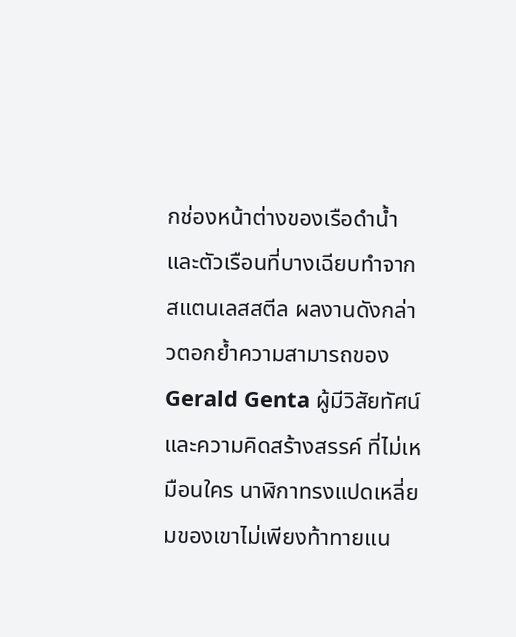กช่องหน้าต่างของเรือดำน้ำ และตัวเรือนที่บางเฉียบทำจากสแตนเลสสตีล ผลงานดังกล่าวตอกย้ำความสามารถของ Gerald Genta ผู้มีวิสัยทัศน์และความคิดสร้างสรรค์ ที่ไม่เหมือนใคร นาฬิกาทรงแปดเหลี่ยมของเขาไม่เพียงท้าทายแน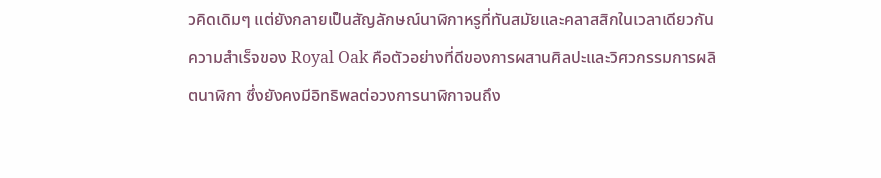วคิดเดิมๆ แต่ยังกลายเป็นสัญลักษณ์นาฬิกาหรูที่ทันสมัยและคลาสสิกในเวลาเดียวกัน ความสำเร็จของ Royal Oak คือตัวอย่างที่ดีของการผสานศิลปะและวิศวกรรมการผลิตนาฬิกา ซึ่งยังคงมีอิทธิพลต่อวงการนาฬิกาจนถึง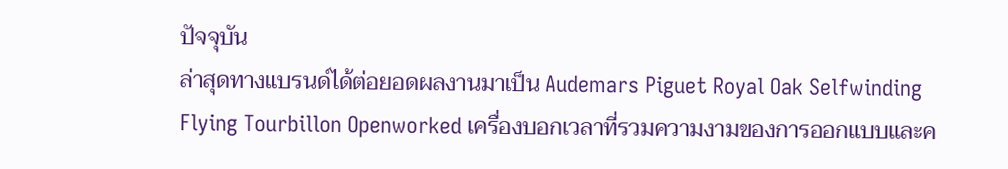ปัจจุบัน
ล่าสุดทางแบรนด์ได้ต่อยอดผลงานมาเป็น Audemars Piguet Royal Oak Selfwinding Flying Tourbillon Openworked เครื่องบอกเวลาที่รวมความงามของการออกแบบและค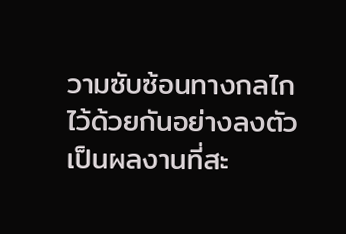วามซับซ้อนทางกลไกไว้ด้วยกันอย่างลงตัว เป็นผลงานที่สะ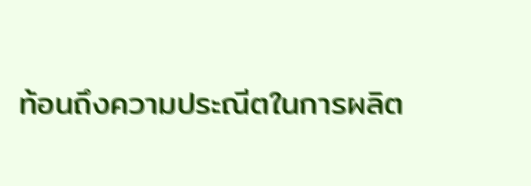ท้อนถึงความประณีตในการผลิต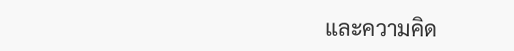และความคิด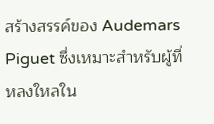สร้างสรรค์ของ Audemars Piguet ซึ่งเหมาะสำหรับผู้ที่หลงใหลใน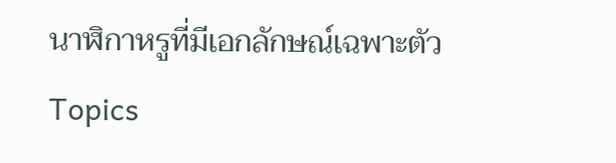นาฬิกาหรูที่มีเอกลักษณ์เฉพาะตัว
Topics